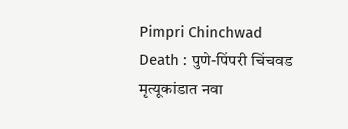Pimpri Chinchwad Death : पुणे-पिंपरी चिंचवड मृत्यूकांडात नवा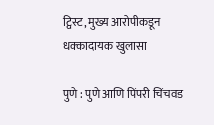ट्विस्ट, मुख्य आरोपीकडून धक्कादायक खुलासा

पुणे : पुणे आणि पिंपरी चिंचवड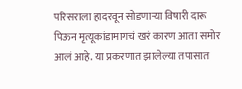परिसराला हादरवून सोडणाऱ्या विषारी दारू पिऊन मृत्यूकांडामागचं खरं कारण आता समोर आलं आहे. या प्रकरणात झालेल्या तपासात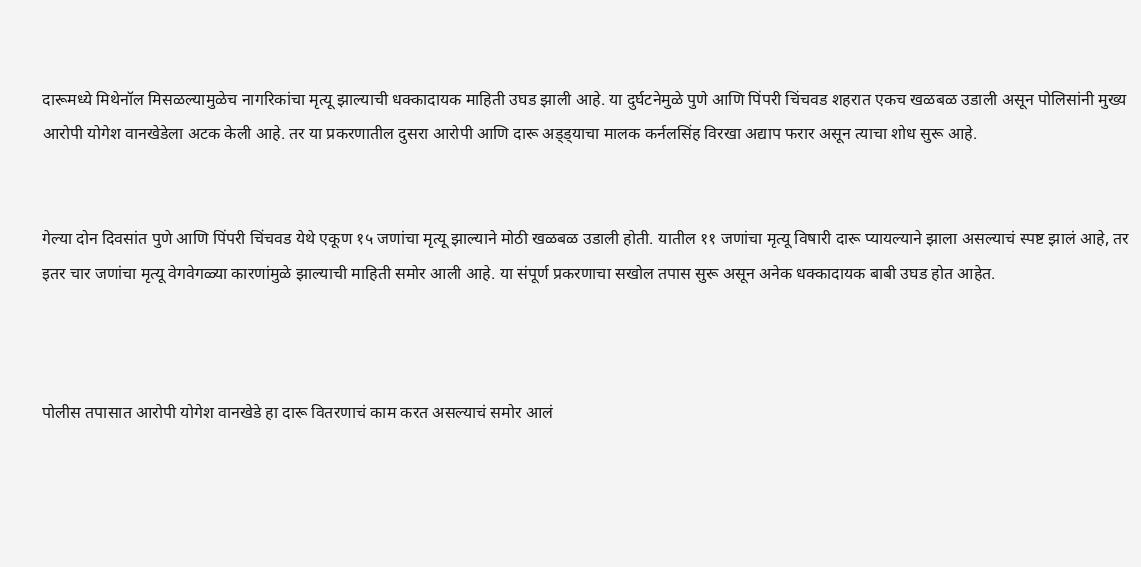दारूमध्ये मिथेनॉल मिसळल्यामुळेच नागरिकांचा मृत्यू झाल्याची धक्कादायक माहिती उघड झाली आहे. या दुर्घटनेमुळे पुणे आणि पिंपरी चिंचवड शहरात एकच खळबळ उडाली असून पोलिसांनी मुख्य आरोपी योगेश वानखेडेला अटक केली आहे. तर या प्रकरणातील दुसरा आरोपी आणि दारू अड्ड्याचा मालक कर्नलसिंह विरखा अद्याप फरार असून त्याचा शोध सुरू आहे.


गेल्या दोन दिवसांत पुणे आणि पिंपरी चिंचवड येथे एकूण १५ जणांचा मृत्यू झाल्याने मोठी खळबळ उडाली होती. यातील ११ जणांचा मृत्यू विषारी दारू प्यायल्याने झाला असल्याचं स्पष्ट झालं आहे, तर इतर चार जणांचा मृत्यू वेगवेगळ्या कारणांमुळे झाल्याची माहिती समोर आली आहे. या संपूर्ण प्रकरणाचा सखोल तपास सुरू असून अनेक धक्कादायक बाबी उघड होत आहेत.



पोलीस तपासात आरोपी योगेश वानखेडे हा दारू वितरणाचं काम करत असल्याचं समोर आलं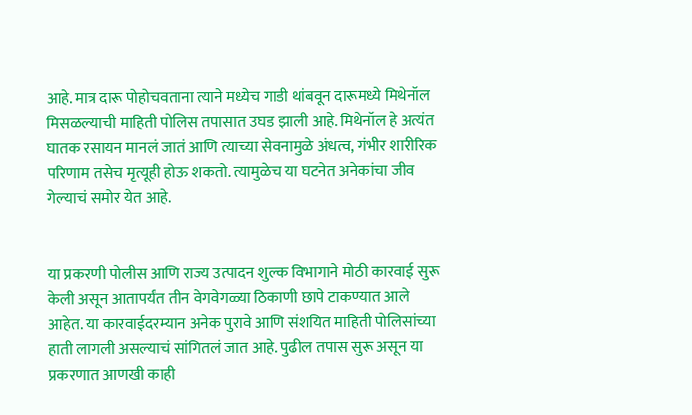आहे. मात्र दारू पोहोचवताना त्याने मध्येच गाडी थांबवून दारूमध्ये मिथेनॉल मिसळल्याची माहिती पोलिस तपासात उघड झाली आहे. मिथेनॉल हे अत्यंत घातक रसायन मानलं जातं आणि त्याच्या सेवनामुळे अंधत्व, गंभीर शारीरिक परिणाम तसेच मृत्यूही होऊ शकतो. त्यामुळेच या घटनेत अनेकांचा जीव गेल्याचं समोर येत आहे.


या प्रकरणी पोलीस आणि राज्य उत्पादन शुल्क विभागाने मोठी कारवाई सुरू केली असून आतापर्यंत तीन वेगवेगळ्या ठिकाणी छापे टाकण्यात आले आहेत. या कारवाईदरम्यान अनेक पुरावे आणि संशयित माहिती पोलिसांच्या हाती लागली असल्याचं सांगितलं जात आहे. पुढील तपास सुरू असून या प्रकरणात आणखी काही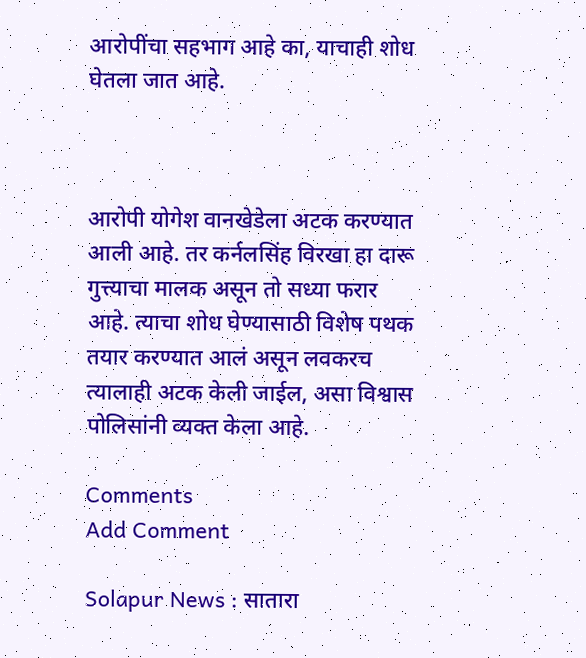आरोपींचा सहभाग आहे का, याचाही शोध घेतला जात आहे.



आरोपी योगेश वानखेडेला अटक करण्यात आली आहे. तर कर्नलसिंह विरखा हा दारू गुत्त्याचा मालक असून तो सध्या फरार आहे. त्याचा शोध घेण्यासाठी विशेष पथक तयार करण्यात आलं असून लवकरच त्यालाही अटक केली जाईल, असा विश्वास पोलिसांनी व्यक्त केला आहे.

Comments
Add Comment

Solapur News : सातारा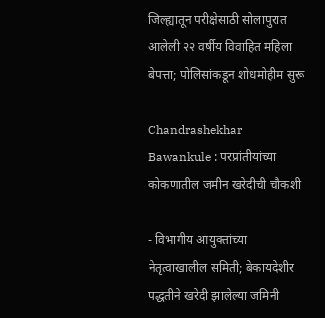जिल्ह्यातून परीक्षेसाठी सोलापुरात आलेली २२ वर्षीय विवाहित महिला बेपत्ता; पोलिसांकडून शोधमोहीम सुरू

Chandrashekhar Bawankule : परप्रांतीयांच्या कोकणातील जमीन खरेदीची चौकशी

- विभागीय आयुक्तांच्या नेतृत्वाखालील समिती; बेकायदेशीर पद्धतीने खरेदी झालेल्या जमिनी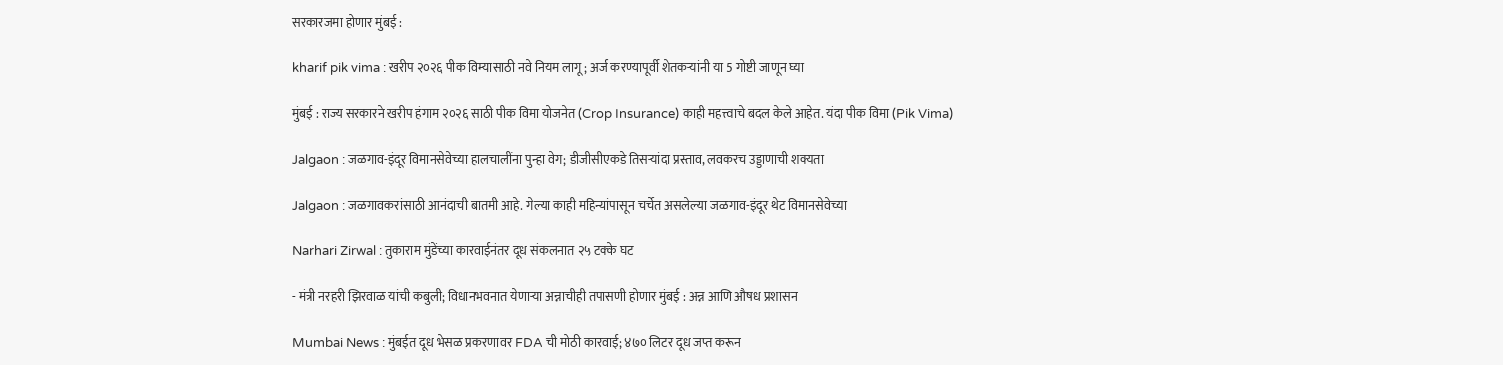सरकारजमा होणार मुंबई :

kharif pik vima : खरीप २०२६ पीक विम्यासाठी नवे नियम लागू; अर्ज करण्यापूर्वी शेतकऱ्यांनी या 5 गोष्टी जाणून घ्या

मुंबई : राज्य सरकारने खरीप हंगाम २०२६ साठी पीक विमा योजनेत (Crop Insurance) काही महत्त्वाचे बदल केले आहेत. यंदा पीक विमा (Pik Vima)

Jalgaon : जळगाव-इंदूर विमानसेवेच्या हालचालींना पुन्हा वेग; डीजीसीएकडे तिसऱ्यांदा प्रस्ताव, लवकरच उड्डाणाची शक्यता

Jalgaon : जळगावकरांसाठी आनंदाची बातमी आहे. गेल्या काही महिन्यांपासून चर्चेत असलेल्या जळगाव-इंदूर थेट विमानसेवेच्या

Narhari Zirwal : तुकाराम मुंडेंच्या कारवाईनंतर दूध संकलनात २५ टक्के घट

- मंत्री नरहरी झिरवाळ यांची कबुली; विधानभवनात येणाऱ्या अन्नाचीही तपासणी होणार मुंबई : अन्न आणि औषध प्रशासन

Mumbai News : मुंबईत दूध भेसळ प्रकरणावर FDA ची मोठी कारवाई; ४७० लिटर दूध जप्त करून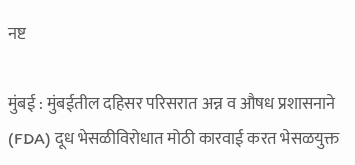नष्ट

मुंबई : मुंबईतील दहिसर परिसरात अन्न व औषध प्रशासनाने (FDA) दूध भेसळीविरोधात मोठी कारवाई करत भेसळयुक्त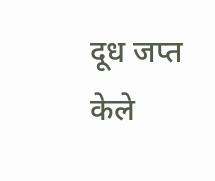दूध जप्त केले